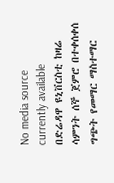No media source currently available
በድሬዳዋ ዩኒቨርስቲ ከዛሬ ሳምንት ሰኞ ጀምሮ በተቀሰቀሰ ግጭት የመማር ማስተማር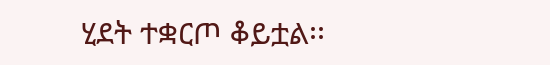ሂደት ተቋርጦ ቆይቷል፡፡